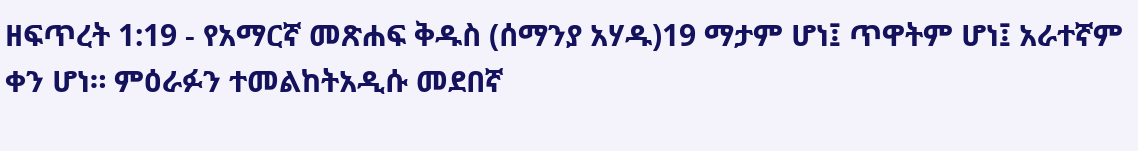ዘፍጥረት 1:19 - የአማርኛ መጽሐፍ ቅዱስ (ሰማንያ አሃዱ)19 ማታም ሆነ፤ ጥዋትም ሆነ፤ አራተኛም ቀን ሆነ። ምዕራፉን ተመልከትአዲሱ መደበኛ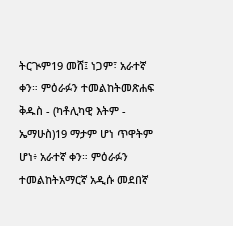ትርጒም19 መሸ፤ ነጋም፣ አራተኛ ቀን። ምዕራፉን ተመልከትመጽሐፍ ቅዱስ - (ካቶሊካዊ እትም - ኤማሁስ)19 ማታም ሆነ ጥዋትም ሆነ፥ አራተኛ ቀን። ምዕራፉን ተመልከትአማርኛ አዲሱ መደበኛ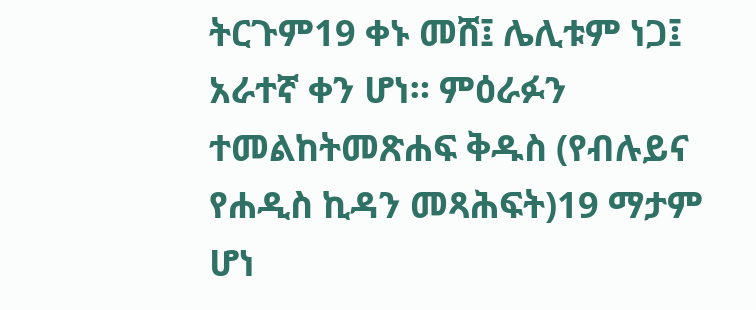ትርጉም19 ቀኑ መሸ፤ ሌሊቱም ነጋ፤ አራተኛ ቀን ሆነ። ምዕራፉን ተመልከትመጽሐፍ ቅዱስ (የብሉይና የሐዲስ ኪዳን መጻሕፍት)19 ማታም ሆነ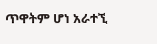ጥዋትም ሆነ አራተኚ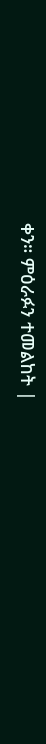ቀን። ምዕራፉን ተመልከት |